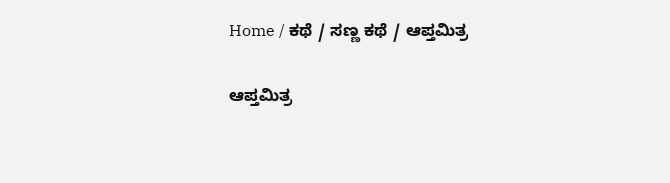Home / ಕಥೆ / ಸಣ್ಣ ಕಥೆ / ಆಪ್ತಮಿತ್ರ

ಆಪ್ತಮಿತ್ರ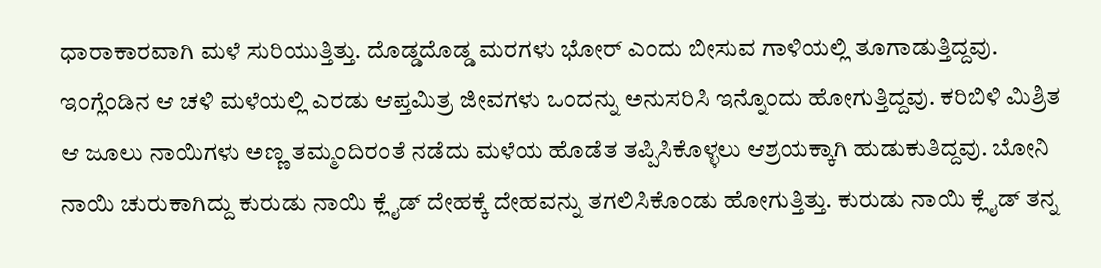ಧಾರಾಕಾರವಾಗಿ ಮಳೆ ಸುರಿಯುತ್ತಿತ್ತು. ದೊಡ್ಡದೊಡ್ಡ ಮರಗಳು ಭೋರ್ ಎಂದು ಬೀಸುವ ಗಾಳಿಯಲ್ಲಿ ತೂಗಾಡುತ್ತಿದ್ದವು. ಇಂಗ್ಲೆಂಡಿನ ಆ ಚಳಿ ಮಳೆಯಲ್ಲಿ ಎರಡು ಆಪ್ತಮಿತ್ರ ಜೀವಗಳು ಒಂದನ್ನು ಅನುಸರಿಸಿ ಇನ್ನೊಂದು ಹೋಗುತ್ತಿದ್ದವು. ಕರಿಬಿಳಿ ಮಿಶ್ರಿತ ಆ ಜೂಲು ನಾಯಿಗಳು ಅಣ್ಣ ತಮ್ಮಂದಿರಂತೆ ನಡೆದು ಮಳೆಯ ಹೊಡೆತ ತಪ್ಪಿಸಿಕೊಳ್ಳಲು ಆಶ್ರಯಕ್ಕಾಗಿ ಹುಡುಕುತಿದ್ದವು. ಬೋನಿ ನಾಯಿ ಚುರುಕಾಗಿದ್ದು ಕುರುಡು ನಾಯಿ ಕ್ಲೈಡ್ ದೇಹಕ್ಕೆ ದೇಹವನ್ನು ತಗಲಿಸಿಕೊಂಡು ಹೋಗುತ್ತಿತ್ತು. ಕುರುಡು ನಾಯಿ ಕ್ಲೈಡ್ ತನ್ನ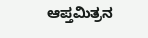ಆಪ್ತಮಿತ್ರನ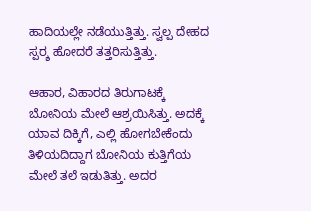ಹಾದಿಯಲ್ಲೇ ನಡೆಯುತ್ತಿತ್ತು. ಸ್ವಲ್ಪ ದೇಹದ ಸ್ಪರ್‍ಶ ಹೋದರೆ ತತ್ತರಿಸುತ್ತಿತ್ತು.

ಆಹಾರ, ವಿಹಾರದ ತಿರುಗಾಟಕ್ಕೆ ಬೋನಿಯ ಮೇಲೆ ಆಶ್ರಯಿಸಿತ್ತು. ಅದಕ್ಕೆ ಯಾವ ದಿಕ್ಕಿಗೆ, ಎಲ್ಲಿ ಹೋಗಬೇಕೆಂದು ತಿಳಿಯದಿದ್ದಾಗ ಬೋನಿಯ ಕುತ್ತಿಗೆಯ ಮೇಲೆ ತಲೆ ಇಡುತಿತ್ತು. ಅದರ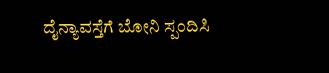ದೈನ್ಯಾವಸ್ತೆಗೆ ಬೋನಿ ಸ್ಪಂದಿಸಿ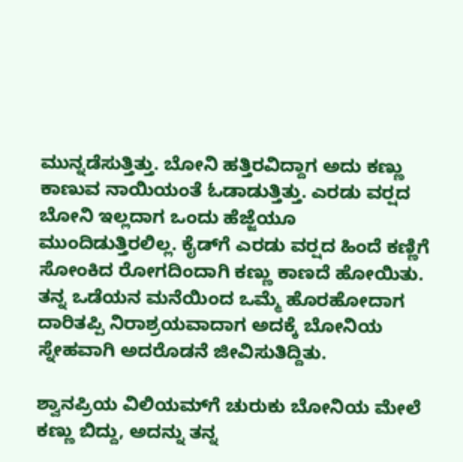ಮುನ್ನಡೆಸುತ್ತಿತ್ತು. ಬೋನಿ ಹತ್ತಿರವಿದ್ದಾಗ ಅದು ಕಣ್ಣು ಕಾಣುವ ನಾಯಿಯಂತೆ ಓಡಾಡುತ್ತಿತ್ತು. ಎರಡು ವರ್‍ಷದ ಬೋನಿ ಇಲ್ಲದಾಗ ಒಂದು ಹೆಜ್ಜೆಯೂ ಮುಂದಿಡುತ್ತಿರಲಿಲ್ಲ. ಕೈಡ್‌ಗೆ ಎರಡು ವರ್‍ಷದ ಹಿಂದೆ ಕಣ್ಣಿಗೆ ಸೋಂಕಿದ ರೋಗದಿಂದಾಗಿ ಕಣ್ಣು ಕಾಣದೆ ಹೋಯಿತು. ತನ್ನ ಒಡೆಯನ ಮನೆಯಿಂದ ಒಮ್ಮೆ ಹೊರಹೋದಾಗ ದಾರಿತಪ್ಪಿ ನಿರಾಶ್ರಯವಾದಾಗ ಅದಕ್ಕೆ ಬೋನಿಯ ಸ್ನೇಹವಾಗಿ ಅದರೊಡನೆ ಜೀವಿಸುತಿದ್ದಿತು.

ಶ್ವಾನಪ್ರಿಯ ವಿಲಿಯಮ್‌ಗೆ ಚುರುಕು ಬೋನಿಯ ಮೇಲೆ ಕಣ್ಣು ಬಿದ್ದು, ಅದನ್ನು ತನ್ನ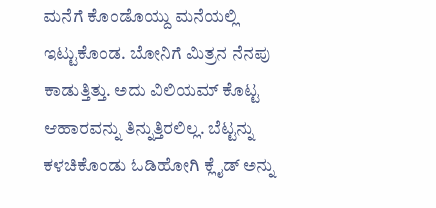ಮನೆಗೆ ಕೊಂಡೊಯ್ದು ಮನೆಯಲ್ಲಿ ಇಟ್ಟುಕೊಂಡ. ಬೋನಿಗೆ ಮಿತ್ರನ ನೆನಪು ಕಾಡುತ್ತಿತ್ತು. ಅದು ವಿಲಿಯಮ್ ಕೊಟ್ಟ ಆಹಾರವನ್ನು ತಿನ್ನುತ್ತಿರಲಿಲ್ಲ. ಬೆಟ್ಟನ್ನು ಕಳಚಿಕೊಂಡು ಓಡಿಹೋಗಿ ಕ್ಲೈಡ್ ಅನ್ನು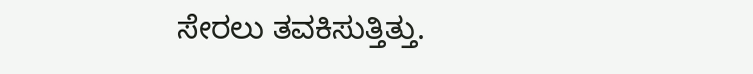ಸೇರಲು ತವಕಿಸುತ್ತಿತ್ತು.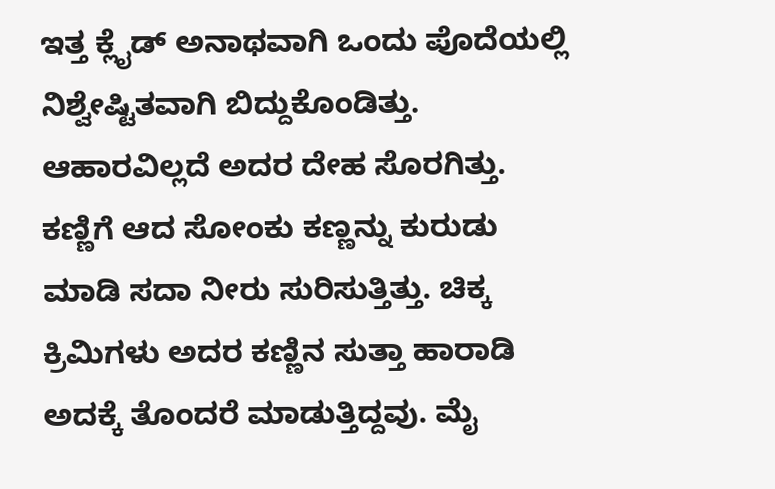ಇತ್ತ ಕ್ಲೈಡ್ ಅನಾಥವಾಗಿ ಒಂದು ಪೊದೆಯಲ್ಲಿ ನಿಶ್ವೇಷ್ಟಿತವಾಗಿ ಬಿದ್ದುಕೊಂಡಿತ್ತು. ಆಹಾರವಿಲ್ಲದೆ ಅದರ ದೇಹ ಸೊರಗಿತ್ತು. ಕಣ್ಣಿಗೆ ಆದ ಸೋಂಕು ಕಣ್ಣನ್ನು ಕುರುಡು ಮಾಡಿ ಸದಾ ನೀರು ಸುರಿಸುತ್ತಿತ್ತು. ಚಿಕ್ಕ ಕ್ರಿಮಿಗಳು ಅದರ ಕಣ್ಣಿನ ಸುತ್ತಾ ಹಾರಾಡಿ ಅದಕ್ಕೆ ತೊಂದರೆ ಮಾಡುತ್ತಿದ್ದವು. ಮೈ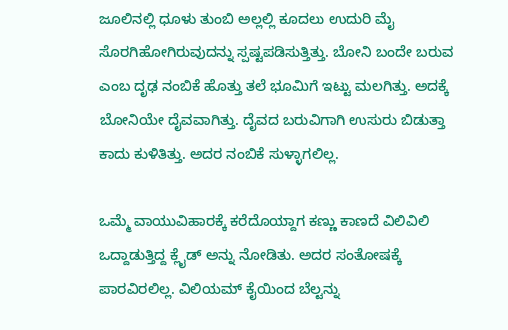ಜೂಲಿನಲ್ಲಿ ಧೂಳು ತುಂಬಿ ಅಲ್ಲಲ್ಲಿ ಕೂದಲು ಉದುರಿ ಮೈ ಸೊರಗಿಹೋಗಿರುವುದನ್ನು ಸ್ಪಷ್ಟಪಡಿಸುತ್ತಿತ್ತು. ಬೋನಿ ಬಂದೇ ಬರುವ ಎಂಬ ದೃಢ ನಂಬಿಕೆ ಹೊತ್ತು ತಲೆ ಭೂಮಿಗೆ ಇಟ್ಟು ಮಲಗಿತ್ತು. ಅದಕ್ಕೆ ಬೋನಿಯೇ ದೈವವಾಗಿತ್ತು. ದೈವದ ಬರುವಿಗಾಗಿ ಉಸುರು ಬಿಡುತ್ತಾ ಕಾದು ಕುಳಿತಿತ್ತು. ಅದರ ನಂಬಿಕೆ ಸುಳ್ಳಾಗಲಿಲ್ಲ.

ಒಮ್ಮೆ ವಾಯುವಿಹಾರಕ್ಕೆ ಕರೆದೊಯ್ದಾಗ ಕಣ್ಣು ಕಾಣದೆ ವಿಲಿವಿಲಿ ಒದ್ದಾಡುತ್ತಿದ್ದ ಕ್ಲೈಡ್ ಅನ್ನು ನೋಡಿತು. ಅದರ ಸಂತೋಷಕ್ಕೆ ಪಾರವಿರಲಿಲ್ಲ. ವಿಲಿಯಮ್ ಕೈಯಿಂದ ಬೆಲ್ಟನ್ನು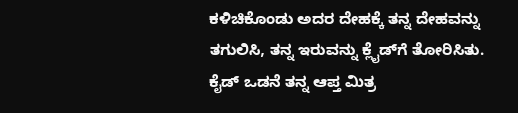ಕಳಿಚಿಕೊಂಡು ಅದರ ದೇಹಕ್ಕೆ ತನ್ನ ದೇಹವನ್ನು ತಗುಲಿಸಿ, ತನ್ನ ಇರುವನ್ನು ಕ್ಲೈಡ್‌ಗೆ ತೋರಿಸಿತು. ಕೈಡ್ ಒಡನೆ ತನ್ನ ಆಪ್ತ ಮಿತ್ರ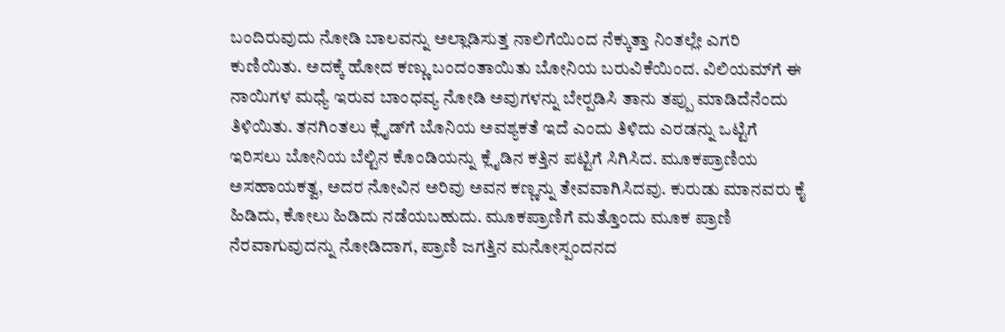ಬಂದಿರುವುದು ನೋಡಿ ಬಾಲವನ್ನು ಅಲ್ಲಾಡಿಸುತ್ತ ನಾಲಿಗೆಯಿಂದ ನೆಕ್ಕುತ್ತಾ ನಿಂತಲ್ಲೇ ಎಗರಿ ಕುಣಿಯಿತು. ಅದಕ್ಕೆ ಹೋದ ಕಣ್ಣು ಬಂದಂತಾಯಿತು ಬೋನಿಯ ಬರುವಿಕೆಯಿಂದ. ವಿಲಿಯಮ್‌ಗೆ ಈ ನಾಯಿಗಳ ಮಧ್ಯೆ ಇರುವ ಬಾಂಧವ್ಯ ನೋಡಿ ಅವುಗಳನ್ನು ಬೇರ್‍ಪಡಿಸಿ ತಾನು ತಪ್ಪು ಮಾಡಿದೆನೆಂದು ತಿಳಿಯಿತು. ತನಗಿಂತಲು ಕ್ಲೈಡ್‌ಗೆ ಬೊನಿಯ ಅವಶ್ಯಕತೆ ಇದೆ ಎಂದು ತಿಳಿದು ಎರಡನ್ನು ಒಟ್ಟಿಗೆ ಇರಿಸಲು ಬೋನಿಯ ಬೆಲ್ಟಿನ ಕೊಂಡಿಯನ್ನು ಕ್ಲೈಡಿನ ಕತ್ತಿನ ಪಟ್ಟಿಗೆ ಸಿಗಿಸಿದ. ಮೂಕಪ್ರಾಣಿಯ ಅಸಹಾಯಕತ್ವ, ಅದರ ನೋವಿನ ಅರಿವು ಅವನ ಕಣ್ಣನ್ನು ತೇವವಾಗಿಸಿದವು. ಕುರುಡು ಮಾನವರು ಕೈ ಹಿಡಿದು, ಕೋಲು ಹಿಡಿದು ನಡೆಯಬಹುದು. ಮೂಕಪ್ರಾಣಿಗೆ ಮತ್ತೊಂದು ಮೂಕ ಪ್ರಾಣಿ ನೆರವಾಗುವುದನ್ನು ನೋಡಿದಾಗ, ಪ್ರಾಣಿ ಜಗತ್ತಿನ ಮನೋಸ್ಪಂದನದ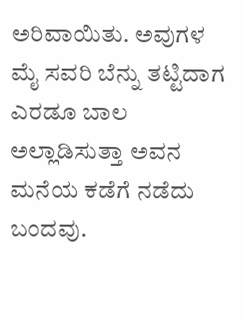ಅರಿವಾಯಿತು. ಅವುಗಳ ಮೈ ಸವರಿ ಬೆನ್ನು ತಟ್ಟಿದಾಗ ಎರಡೂ ಬಾಲ ಅಲ್ಲಾಡಿಸುತ್ತಾ ಅವನ ಮನೆಯ ಕಡೆಗೆ ನಡೆದು ಬಂದವು.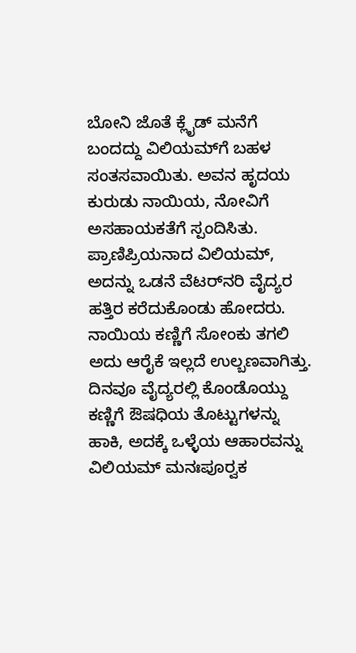ಬೋನಿ ಜೊತೆ ಕ್ಲೈಡ್ ಮನೆಗೆ ಬಂದದ್ದು ವಿಲಿಯಮ್‌ಗೆ ಬಹಳ ಸಂತಸವಾಯಿತು. ಅವನ ಹೃದಯ ಕುರುಡು ನಾಯಿಯ, ನೋವಿಗೆ ಅಸಹಾಯಕತೆಗೆ ಸ್ಪಂದಿಸಿತು. ಪ್ರಾಣಿಪ್ರಿಯನಾದ ವಿಲಿಯಮ್, ಅದನ್ನು ಒಡನೆ ವೆಟರ್‌ನರಿ ವೈದ್ಯರ ಹತ್ತಿರ ಕರೆದುಕೊಂಡು ಹೋದರು. ನಾಯಿಯ ಕಣ್ಣಿಗೆ ಸೋಂಕು ತಗಲಿ ಅದು ಆರೈಕೆ ಇಲ್ಲದೆ ಉಲ್ಬಣವಾಗಿತ್ತು. ದಿನವೂ ವೈದ್ಯರಲ್ಲಿ ಕೊಂಡೊಯ್ದು ಕಣ್ಣಿಗೆ ಔಷಧಿಯ ತೊಟ್ಟುಗಳನ್ನು ಹಾಕಿ, ಅದಕ್ಕೆ ಒಳ್ಳೆಯ ಆಹಾರವನ್ನು ವಿಲಿಯಮ್ ಮನಃಪೂರ್‍ವಕ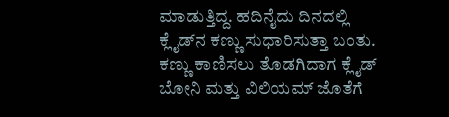ಮಾಡುತ್ತಿದ್ದ. ಹದಿನೈದು ದಿನದಲ್ಲಿ ಕ್ಲೈಡ್‌ನ ಕಣ್ಣು ಸುಧಾರಿಸುತ್ತಾ ಬಂತು. ಕಣ್ಣು ಕಾಣಿಸಲು ತೊಡಗಿದಾಗ ಕ್ಲೈಡ್ ಬೋನಿ ಮತ್ತು ವಿಲಿಯಮ್ ಜೊತೆಗೆ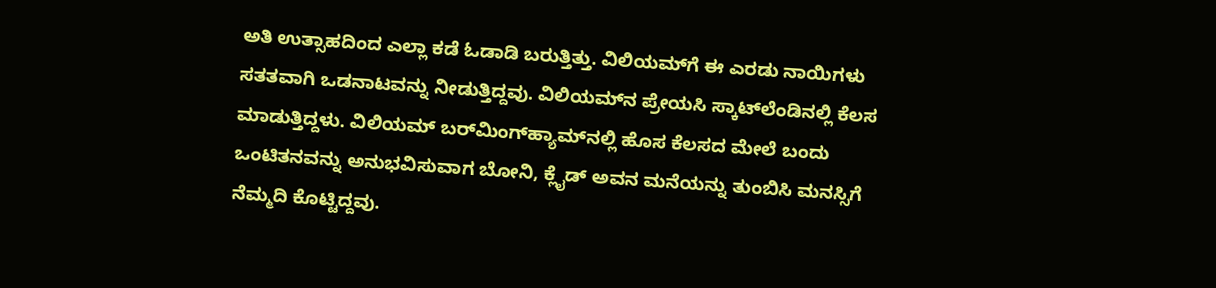ಅತಿ ಉತ್ಸಾಹದಿಂದ ಎಲ್ಲಾ ಕಡೆ ಓಡಾಡಿ ಬರುತ್ತಿತ್ತು. ವಿಲಿಯಮ್‌ಗೆ ಈ ಎರಡು ನಾಯಿಗಳು ಸತತವಾಗಿ ಒಡನಾಟವನ್ನು ನೀಡುತ್ತಿದ್ದವು. ವಿಲಿಯಮ್‌ನ ಪ್ರೇಯಸಿ ಸ್ಕಾಟ್‌ಲೆಂಡಿನಲ್ಲಿ ಕೆಲಸ ಮಾಡುತ್ತಿದ್ದಳು. ವಿಲಿಯಮ್ ಬರ್‌ಮಿಂಗ್‌ಹ್ಯಾಮ್‌ನಲ್ಲಿ ಹೊಸ ಕೆಲಸದ ಮೇಲೆ ಬಂದು ಒಂಟಿತನವನ್ನು ಅನುಭವಿಸುವಾಗ ಬೋನಿ, ಕ್ಲೈಡ್ ಅವನ ಮನೆಯನ್ನು ತುಂಬಿಸಿ ಮನಸ್ಸಿಗೆ ನೆಮ್ಮದಿ ಕೊಟ್ಟಿದ್ದವು.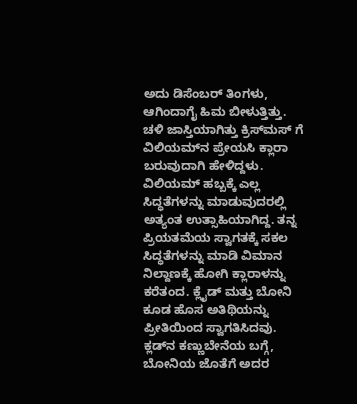ಅದು ಡಿಸೆಂಬರ್ ತಿಂಗಳು, ಆಗಿಂದಾಗೈ ಹಿಮ ಬೀಳುತ್ತಿತ್ತು. ಚಳಿ ಜಾಸ್ತಿಯಾಗಿತ್ತು ಕ್ರಿಸ್‌ಮಸ್‌ ಗೆ ವಿಲಿಯಮ್‌ನ ಪ್ರೇಯಸಿ ಕ್ಲಾರಾ ಬರುವುದಾಗಿ ಹೇಳಿದ್ದಳು. ವಿಲಿಯಮ್ ಹಬ್ಬಕ್ಕೆ ಎಲ್ಲ ಸಿದ್ಧತೆಗಳನ್ನು ಮಾಡುವುದರಲ್ಲಿ ಅತ್ಯಂತ ಉತ್ಸಾಹಿಯಾಗಿದ್ದ. ತನ್ನ ಪ್ರಿಯತಮೆಯ ಸ್ವಾಗತಕ್ಕೆ ಸಕಲ ಸಿದ್ಧತೆಗಳನ್ನು ಮಾಡಿ ವಿಮಾನ ನಿಲ್ದಾಣಕ್ಕೆ ಹೋಗಿ ಕ್ಲಾರಾಳನ್ನು ಕರೆತಂದ. ಕ್ಲೈಡ್ ಮತ್ತು ಬೋನಿ ಕೂಡ ಹೊಸ ಅತಿಥಿಯನ್ನು ಪ್ರೀತಿಯಿಂದ ಸ್ವಾಗತಿಸಿದವು. ಕ್ಲಡ್‌ನ ಕಣ್ಣುಬೇನೆಯ ಬಗ್ಗೆ, ಬೋನಿಯ ಜೊತೆಗೆ ಅದರ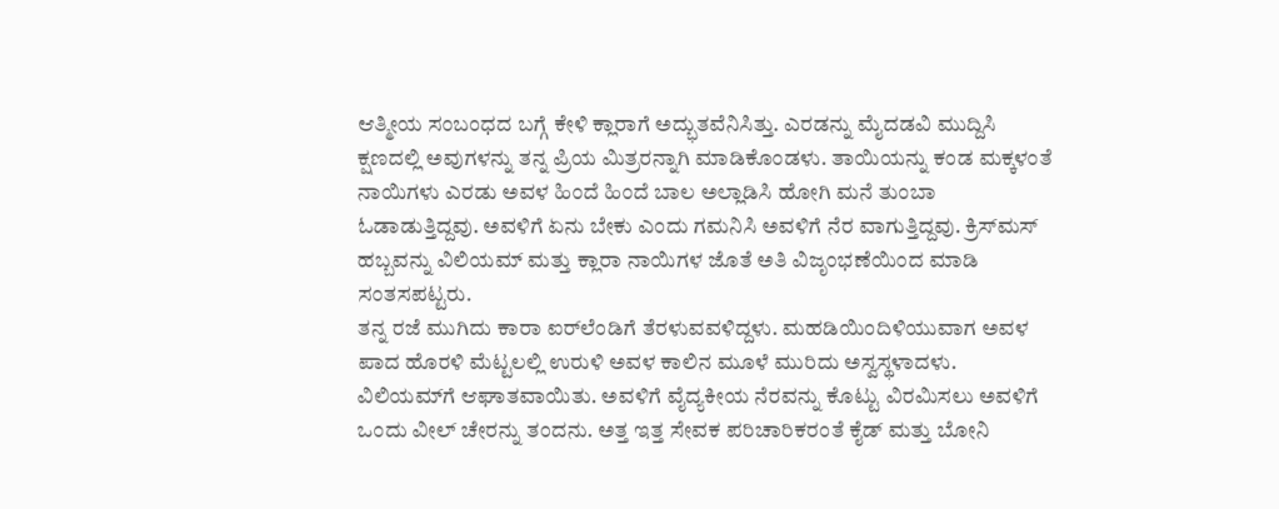ಆತ್ಮೀಯ ಸಂಬಂಧದ ಬಗ್ಗೆ ಕೇಳಿ ಕ್ಲಾರಾಗೆ ಅದ್ಭುತವೆನಿಸಿತ್ತು. ಎರಡನ್ನು ಮೈದಡವಿ ಮುದ್ದಿಸಿ ಕ್ಷಣದಲ್ಲಿ ಅವುಗಳನ್ನು ತನ್ನ ಪ್ರಿಯ ಮಿತ್ರರನ್ನಾಗಿ ಮಾಡಿಕೊಂಡಳು. ತಾಯಿಯನ್ನು ಕಂಡ ಮಕ್ಕಳಂತೆ ನಾಯಿಗಳು ಎರಡು ಅವಳ ಹಿಂದೆ ಹಿಂದೆ ಬಾಲ ಅಲ್ಲಾಡಿಸಿ ಹೋಗಿ ಮನೆ ತುಂಬಾ ಓಡಾಡುತ್ತಿದ್ದವು. ಅವಳಿಗೆ ಏನು ಬೇಕು ಎಂದು ಗಮನಿಸಿ ಅವಳಿಗೆ ನೆರ ವಾಗುತ್ತಿದ್ದವು. ಕ್ರಿಸ್‌ಮಸ್ ಹಬ್ಬವನ್ನು ವಿಲಿಯಮ್ ಮತ್ತು ಕ್ಲಾರಾ ನಾಯಿಗಳ ಜೊತೆ ಅತಿ ವಿಜೃಂಭಣೆಯಿಂದ ಮಾಡಿ ಸಂತಸಪಟ್ಟರು.
ತನ್ನ ರಜೆ ಮುಗಿದು ಕಾರಾ ಐರ್‌ಲೆಂಡಿಗೆ ತೆರಳುವವಳಿದ್ದಳು. ಮಹಡಿಯಿಂದಿಳಿಯುವಾಗ ಅವಳ ಪಾದ ಹೊರಳಿ ಮೆಟ್ಟಲಲ್ಲಿ ಉರುಳಿ ಅವಳ ಕಾಲಿನ ಮೂಳೆ ಮುರಿದು ಅಸ್ವಸ್ಥಳಾದಳು. ವಿಲಿಯಮ್‌ಗೆ ಆಘಾತವಾಯಿತು. ಅವಳಿಗೆ ವೈದ್ಯಕೀಯ ನೆರವನ್ನು ಕೊಟ್ಟು ವಿರಮಿಸಲು ಅವಳಿಗೆ ಒಂದು ವೀಲ್‌ ಚೇರನ್ನು ತಂದನು. ಅತ್ತ ಇತ್ತ ಸೇವಕ ಪರಿಚಾರಿಕರಂತೆ ಕೈಡ್ ಮತ್ತು ಬೋನಿ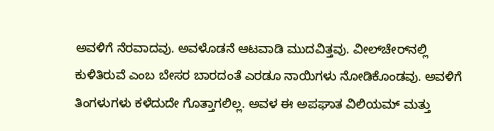ಅವಳಿಗೆ ನೆರವಾದವು. ಅವಳೊಡನೆ ಆಟವಾಡಿ ಮುದವಿತ್ತವು. ವೀಲ್‌ಚೇರ್‌ನಲ್ಲಿ ಕುಳಿತಿರುವೆ ಎಂಬ ಬೇಸರ ಬಾರದಂತೆ ಎರಡೂ ನಾಯಿಗಳು ನೋಡಿಕೊಂಡವು. ಅವಳಿಗೆ ತಿಂಗಳುಗಳು ಕಳೆದುದೇ ಗೊತ್ತಾಗಲಿಲ್ಲ. ಅವಳ ಈ ಅಪಘಾತ ವಿಲಿಯಮ್ ಮತ್ತು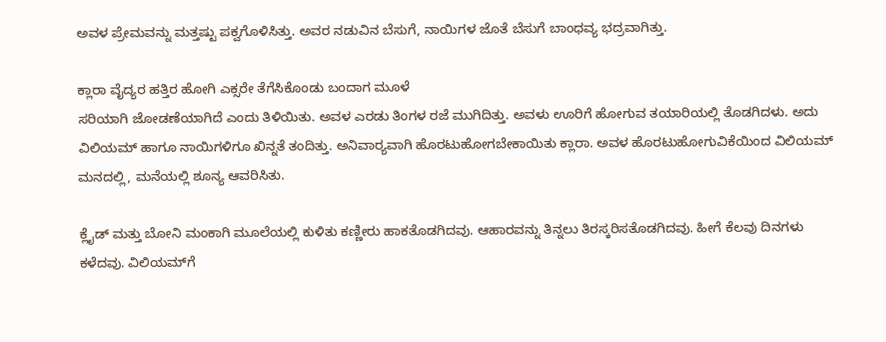ಅವಳ ಪ್ರೇಮವನ್ನು ಮತ್ತಷ್ಟು ಪಕ್ವಗೊಳಿಸಿತ್ತು. ಅವರ ನಡುವಿನ ಬೆಸುಗೆ, ನಾಯಿಗಳ ಜೊತೆ ಬೆಸುಗೆ ಬಾಂಧವ್ಯ ಭದ್ರವಾಗಿತ್ತು.

ಕ್ಲಾರಾ ವೈದ್ಯರ ಹತ್ತಿರ ಹೋಗಿ ಎಕ್ಸರೇ ತೆಗೆಸಿಕೊಂಡು ಬಂದಾಗ ಮೂಳೆ
ಸರಿಯಾಗಿ ಜೋಡಣೆಯಾಗಿದೆ ಎಂದು ತಿಳಿಯಿತು. ಅವಳ ಎರಡು ತಿಂಗಳ ರಜೆ ಮುಗಿದಿತ್ತು. ಅವಳು ಊರಿಗೆ ಹೋಗುವ ತಯಾರಿಯಲ್ಲಿ ತೊಡಗಿದಳು. ಅದು ವಿಲಿಯಮ್ ಹಾಗೂ ನಾಯಿಗಳಿಗೂ ಖಿನ್ನತೆ ತಂದಿತ್ತು. ಅನಿವಾರ್‍ಯವಾಗಿ ಹೊರಟುಹೋಗಬೇಕಾಯಿತು ಕ್ಲಾರಾ. ಅವಳ ಹೊರಟುಹೋಗುವಿಕೆಯಿಂದ ವಿಲಿಯಮ್ ಮನದಲ್ಲಿ, ಮನೆಯಲ್ಲಿ ಶೂನ್ಯ ಆವರಿಸಿತು.

ಕ್ಲೈಡ್ ಮತ್ತು ಬೋನಿ ಮಂಕಾಗಿ ಮೂಲೆಯಲ್ಲಿ ಕುಳಿತು ಕಣ್ಣೀರು ಹಾಕತೊಡಗಿದವು. ಆಹಾರವನ್ನು ತಿನ್ನಲು ತಿರಸ್ಕರಿಸತೊಡಗಿದವು. ಹೀಗೆ ಕೆಲವು ದಿನಗಳು ಕಳೆದವು. ವಿಲಿಯಮ್‌ಗೆ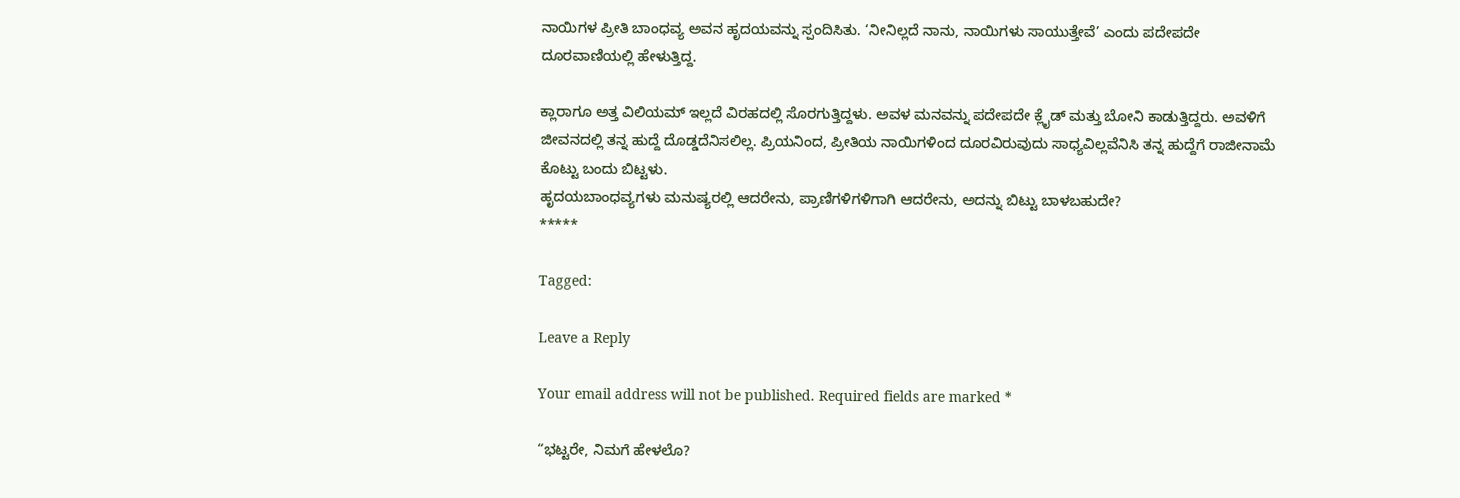ನಾಯಿಗಳ ಪ್ರೀತಿ ಬಾಂಧವ್ಯ ಅವನ ಹೃದಯವನ್ನು ಸ್ಪಂದಿಸಿತು. ‘ನೀನಿಲ್ಲದೆ ನಾನು, ನಾಯಿಗಳು ಸಾಯುತ್ತೇವೆ’ ಎಂದು ಪದೇಪದೇ ದೂರವಾಣಿಯಲ್ಲಿ ಹೇಳುತ್ತಿದ್ದ.

ಕ್ಲಾರಾಗೂ ಅತ್ತ ವಿಲಿಯಮ್ ಇಲ್ಲದೆ ವಿರಹದಲ್ಲಿ ಸೊರಗುತ್ತಿದ್ದಳು. ಅವಳ ಮನವನ್ನು ಪದೇಪದೇ ಕ್ಲೈಡ್ ಮತ್ತು ಬೋನಿ ಕಾಡುತ್ತಿದ್ದರು. ಅವಳಿಗೆ ಜೀವನದಲ್ಲಿ ತನ್ನ ಹುದ್ದೆ ದೊಡ್ಡದೆನಿಸಲಿಲ್ಲ. ಪ್ರಿಯನಿಂದ, ಪ್ರೀತಿಯ ನಾಯಿಗಳಿಂದ ದೂರವಿರುವುದು ಸಾಧ್ಯವಿಲ್ಲವೆನಿಸಿ ತನ್ನ ಹುದ್ದೆಗೆ ರಾಜೀನಾಮೆ ಕೊಟ್ಟು ಬಂದು ಬಿಟ್ಟಳು.
ಹೃದಯಬಾಂಧವ್ಯಗಳು ಮನುಷ್ಯರಲ್ಲಿ ಆದರೇನು, ಪ್ರಾಣಿಗಳಿಗಳಿಗಾಗಿ ಆದರೇನು, ಅದನ್ನು ಬಿಟ್ಟು ಬಾಳಬಹುದೇ?
*****

Tagged:

Leave a Reply

Your email address will not be published. Required fields are marked *

“ಭಟ್ಟರೇ, ನಿಮಗೆ ಹೇಳಲೊ?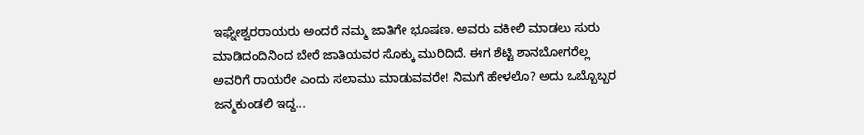ಇಘ್ನೇಶ್ವರರಾಯರು ಅಂದರೆ ನಮ್ಮ ಜಾತಿಗೇ ಭೂಷಣ. ಅವರು ವಕೀಲಿ ಮಾಡಲು ಸುರು ಮಾಡಿದಂದಿನಿಂದ ಬೇರೆ ಜಾತಿಯವರ ಸೊಕ್ಕು ಮುರಿದಿದೆ. ಈಗ ಶೆಟ್ಟಿ ಶಾನಬೋಗರೆಲ್ಲ ಅವರಿಗೆ ರಾಯರೇ ಎಂದು ಸಲಾಮು ಮಾಡುವವರೇ! ನಿಮಗೆ ಹೇಳಲೊ? ಅದು ಒಬ್ಬೊಬ್ಬರ ಜನ್ಮಕುಂಡಲಿ ಇದ್ದ...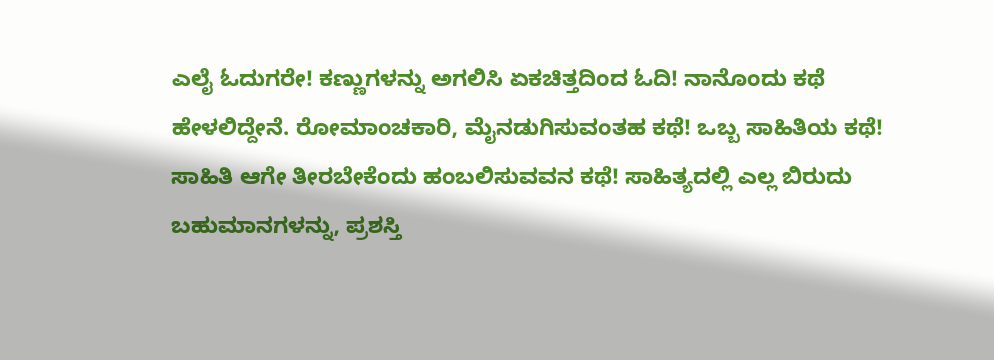ಎಲೈ ಓದುಗರೇ! ಕಣ್ಣುಗಳನ್ನು ಅಗಲಿಸಿ ಏಕಚಿತ್ತದಿಂದ ಓದಿ! ನಾನೊಂದು ಕಥೆ ಹೇಳಲಿದ್ದೇನೆ. ರೋಮಾಂಚಕಾರಿ, ಮೈನಡುಗಿಸುವಂತಹ ಕಥೆ! ಒಬ್ಬ ಸಾಹಿತಿಯ ಕಥೆ! ಸಾಹಿತಿ ಆಗೇ ತೀರಬೇಕೆಂದು ಹಂಬಲಿಸುವವನ ಕಥೆ! ಸಾಹಿತ್ಯದಲ್ಲಿ ಎಲ್ಲ ಬಿರುದು ಬಹುಮಾನಗಳನ್ನು, ಪ್ರಶಸ್ತಿ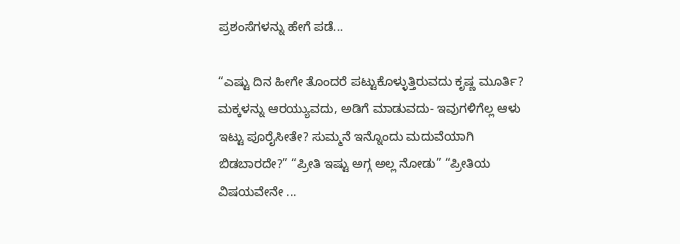ಪ್ರಶಂಸೆಗಳನ್ನು ಹೇಗೆ ಪಡೆ...

“ಎಷ್ಟು ದಿನ ಹೀಗೇ ತೊಂದರೆ ಪಟ್ಟುಕೊಳ್ಳುತ್ತಿರುವದು ಕೃಷ್ಣ ಮೂರ್ತಿ? ಮಕ್ಕಳನ್ನು ಆರಯ್ಯುವದು, ಅಡಿಗೆ ಮಾಡುವದು- ಇವುಗಳಿಗೆಲ್ಲ ಆಳು ಇಟ್ಟು ಪೂರೈಸೀತೇ? ಸುಮ್ಮನೆ ಇನ್ನೊಂದು ಮದುವೆಯಾಗಿ ಬಿಡಬಾರದೇ?” “ಪ್ರೀತಿ ಇಷ್ಟು ಅಗ್ಗ ಅಲ್ಲ ನೋಡು” “ಪ್ರೀತಿಯ ವಿಷಯವೇನೇ ...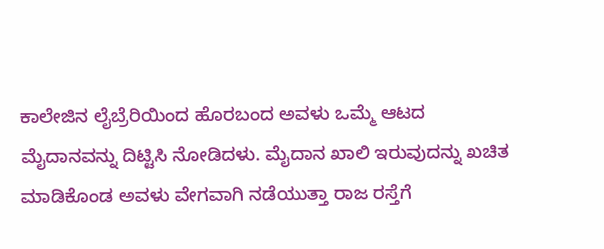ಕಾಲೇಜಿನ ಲೈಬ್ರೆರಿಯಿಂದ ಹೊರಬಂದ ಅವಳು ಒಮ್ಮೆ ಆಟದ ಮೈದಾನವನ್ನು ದಿಟ್ಟಿಸಿ ನೋಡಿದಳು. ಮೈದಾನ ಖಾಲಿ ಇರುವುದನ್ನು ಖಚಿತ ಮಾಡಿಕೊಂಡ ಅವಳು ವೇಗವಾಗಿ ನಡೆಯುತ್ತಾ ರಾಜ ರಸ್ತೆಗೆ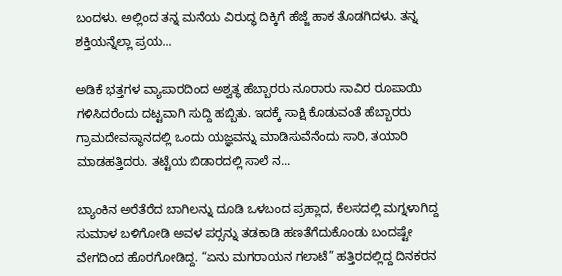ಬಂದಳು. ಅಲ್ಲಿಂದ ತನ್ನ ಮನೆಯ ವಿರುದ್ಧ ದಿಕ್ಕಿಗೆ ಹೆಜ್ಜೆ ಹಾಕ ತೊಡಗಿದಳು. ತನ್ನ ಶಕ್ತಿಯನ್ನೆಲ್ಲಾ ಪ್ರಯ...

ಅಡಿಕೆ ಭತ್ತಗಳ ವ್ಯಾಪಾರದಿಂದ ಅಶ್ವತ್ಥ ಹೆಬ್ಬಾರರು ನೂರಾರು ಸಾವಿರ ರೂಪಾಯಿ ಗಳಿಸಿದರೆಂದು ದಟ್ಟವಾಗಿ ಸುದ್ದಿ ಹಬ್ಬಿತು. ಇದಕ್ಕೆ ಸಾಕ್ಷಿ ಕೊಡುವಂತೆ ಹೆಬ್ಬಾರರು ಗ್ರಾಮದೇವಸ್ಥಾನದಲ್ಲಿ ಒಂದು ಯಜ್ಞವನ್ನು ಮಾಡಿಸುವೆನೆಂದು ಸಾರಿ, ತಯಾರಿ ಮಾಡಹತ್ತಿದರು. ತಟ್ಟೆಯ ಬಿಡಾರದಲ್ಲಿ ಸಾಲೆ ನ...

ಬ್ಯಾಂಕಿನ ಅರೆತೆರೆದ ಬಾಗಿಲನ್ನು ದೂಡಿ ಒಳಬಂದ ಪ್ರಹ್ಲಾದ, ಕೆಲಸದಲ್ಲಿ ಮಗ್ನಳಾಗಿದ್ದ ಸುಮಾಳ ಬಳಿಗೋಡಿ ಅವಳ ಪರ್‍ಸನ್ನು ತಡಕಾಡಿ ಹಣತೆಗೆದುಕೊಂಡು ಬಂದಷ್ಟೇ ವೇಗದಿಂದ ಹೊರಗೋಡಿದ್ದ. “ಏನು ಮಗರಾಯನ ಗಲಾಟೆ” ಹತ್ತಿರದಲ್ಲಿದ್ದ ದಿನಕರನ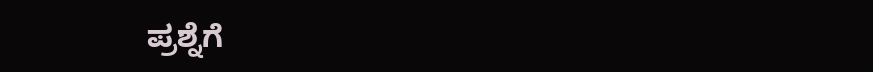ಪ್ರಶ್ನೆಗೆ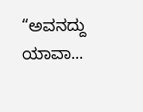“ಅವನದ್ದು ಯಾವಾ...